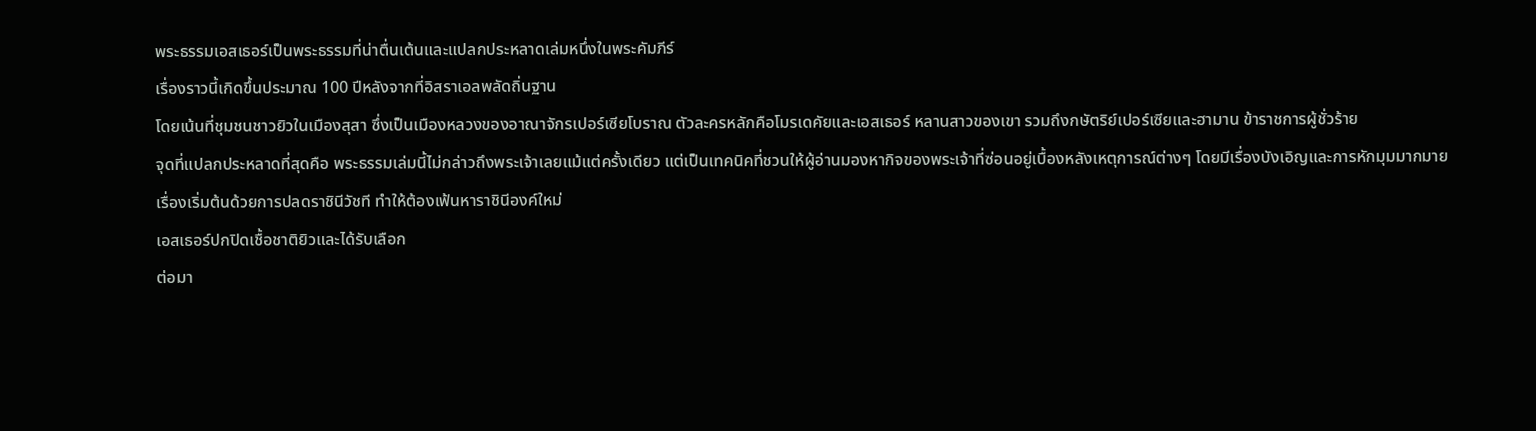พระธรรมเอสเธอร์เป็นพระธรรมที่น่าตื่นเต้นและแปลกประหลาดเล่มหนึ่งในพระคัมภีร์
เรื่องราวนี้เกิดขึ้นประมาณ 100 ปีหลังจากที่อิสราเอลพลัดถิ่นฐาน
โดยเน้นที่ชุมชนชาวยิวในเมืองสุสา ซึ่งเป็นเมืองหลวงของอาณาจักรเปอร์เซียโบราณ ตัวละครหลักคือโมรเดคัยและเอสเธอร์ หลานสาวของเขา รวมถึงกษัตริย์เปอร์เซียและฮามาน ข้าราชการผู้ชั่วร้าย
จุดที่แปลกประหลาดที่สุดคือ พระธรรมเล่มนี้ไม่กล่าวถึงพระเจ้าเลยแม้แต่ครั้งเดียว แต่เป็นเทคนิคที่ชวนให้ผู้อ่านมองหากิจของพระเจ้าที่ซ่อนอยู่เบื้องหลังเหตุการณ์ต่างๆ โดยมีเรื่องบังเอิญและการหักมุมมากมาย
เรื่องเริ่มต้นด้วยการปลดราชินีวัชที ทำให้ต้องเฟ้นหาราชินีองค์ใหม่
เอสเธอร์ปกปิดเชื้อชาติยิวและได้รับเลือก
ต่อมา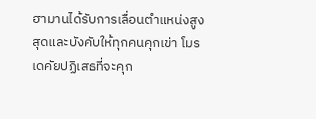ฮามานได้รับการเลื่อนตำแหน่งสูงสุดและบังคับให้ทุกคนคุกเข่า โมรเดคัยปฏิเสธที่จะคุก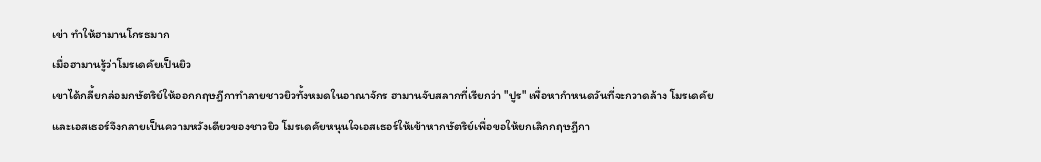เข่า ทำให้ฮามานโกรธมาก
เมื่อฮามานรู้ว่าโมรเดคัยเป็นยิว
เขาได้กลี้ยกล่อมกษัตริย์ให้ออกกฤษฎีกาทำลายชาวยิวทั้งหมดในอาณาจักร ฮามานจับสลากที่เรียกว่า "ปูร" เพื่อหากำหนดวันที่จะกวาดล้าง โมรเดคัย
และเอสเธอร์จึงกลายเป็นความหวังเดียวของชาวยิว โมรเดคัยหนุนใจเอสเธอร์ให้เข้าหากษัตริย์เพื่อขอให้ยกเลิกกฤษฎีกา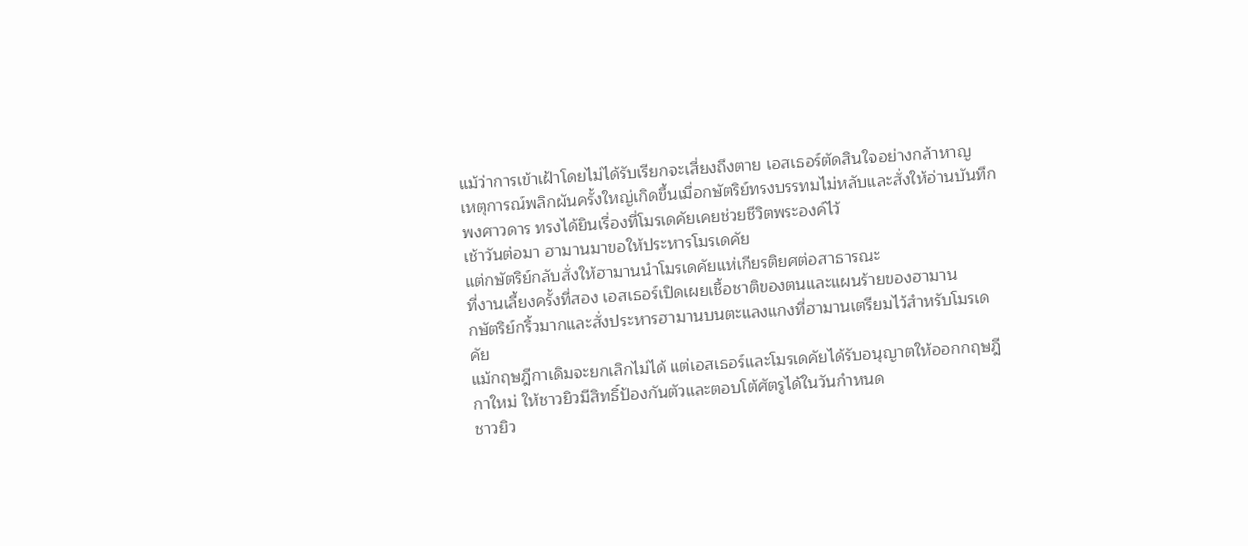แม้ว่าการเข้าเฝ้าโดยไม่ได้รับเรียกจะเสี่ยงถึงตาย เอสเธอร์ตัดสินใจอย่างกล้าหาญ
เหตุการณ์พลิกผันครั้งใหญ่เกิดขึ้นเมื่อกษัตริย์ทรงบรรทมไม่หลับและสั่งให้อ่านบันทึกพงศาวดาร ทรงได้ยินเรื่องที่โมรเดคัยเคยช่วยชีวิตพระองค์ไว้
เช้าวันต่อมา ฮามานมาขอให้ประหารโมรเดคัย
แต่กษัตริย์กลับสั่งให้ฮามานนำโมรเดคัยแห่เกียรติยศต่อสาธารณะ
ที่งานเลี้ยงครั้งที่สอง เอสเธอร์เปิดเผยเชื้อชาติของตนและแผนร้ายของฮามาน
กษัตริย์กริ้วมากและสั่งประหารฮามานบนตะแลงแกงที่ฮามานเตรียมไว้สำหรับโมรเดคัย
แม้กฤษฎีกาเดิมจะยกเลิกไม่ได้ แต่เอสเธอร์และโมรเดคัยได้รับอนุญาตให้ออกกฤษฎีกาใหม่ ให้ชาวยิวมีสิทธิ์ป้องกันตัวและตอบโต้ศัตรูได้ในวันกำหนด
ชาวยิว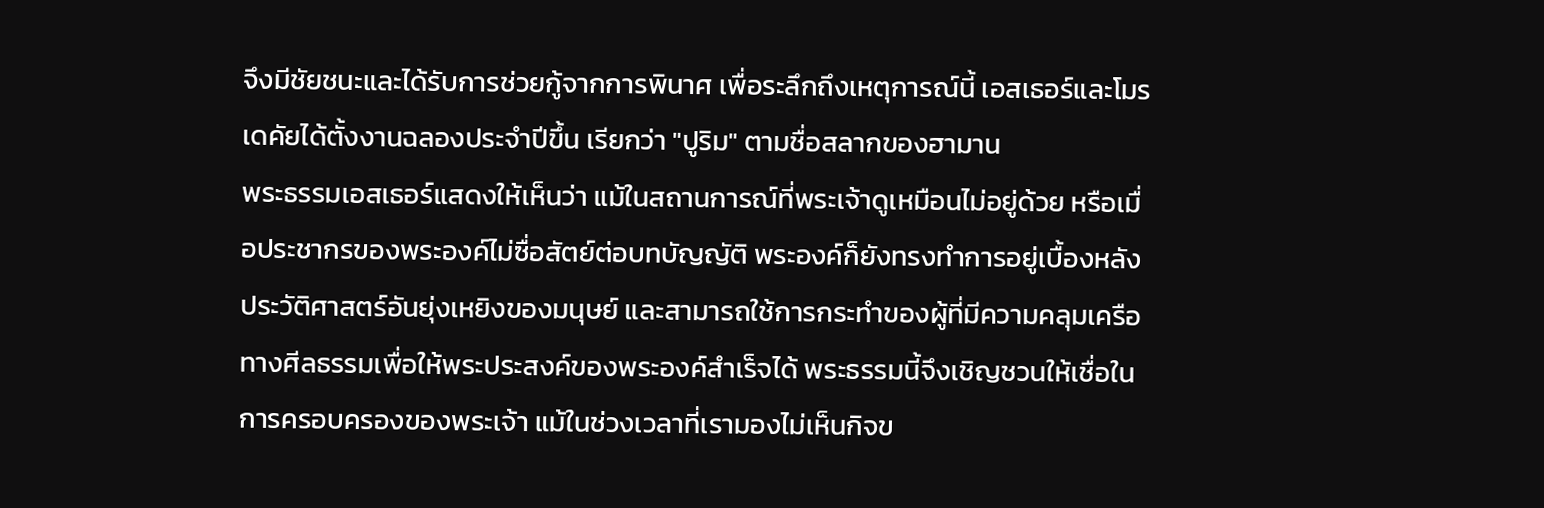จึงมีชัยชนะและได้รับการช่วยกู้จากการพินาศ เพื่อระลึกถึงเหตุการณ์นี้ เอสเธอร์และโมรเดคัยได้ตั้งงานฉลองประจำปีขึ้น เรียกว่า "ปูริม" ตามชื่อสลากของฮามาน
พระธรรมเอสเธอร์แสดงให้เห็นว่า แม้ในสถานการณ์ที่พระเจ้าดูเหมือนไม่อยู่ด้วย หรือเมื่อประชากรของพระองค์ไม่ซื่อสัตย์ต่อบทบัญญัติ พระองค์ก็ยังทรงทำการอยู่เบื้องหลังประวัติศาสตร์อันยุ่งเหยิงของมนุษย์ และสามารถใช้การกระทำของผู้ที่มีความคลุมเครือทางศีลธรรมเพื่อให้พระประสงค์ของพระองค์สำเร็จได้ พระธรรมนี้จึงเชิญชวนให้เชื่อในการครอบครองของพระเจ้า แม้ในช่วงเวลาที่เรามองไม่เห็นกิจข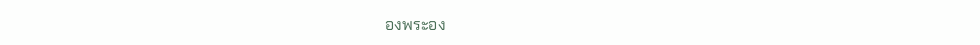องพระอง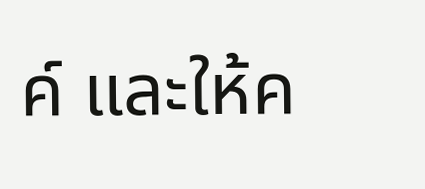ค์ และให้ค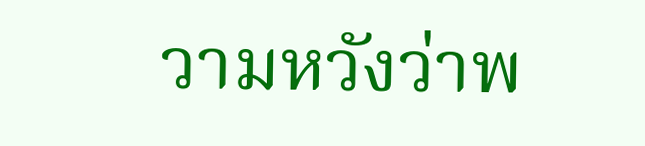วามหวังว่าพ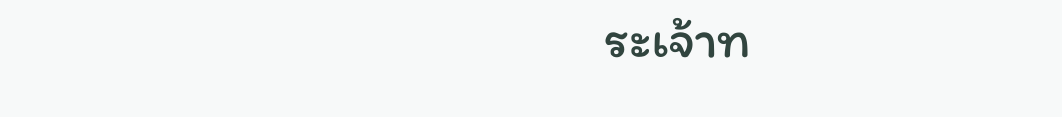ระเจ้าท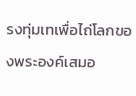รงทุ่มเทเพื่อไถ่โลกของพระองค์เสมอ